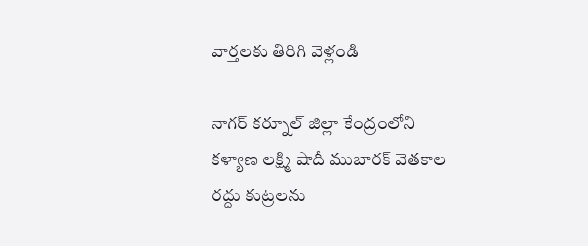వార్తలకు తిరిగి వెళ్లండి

నాగర్ కర్నూల్ జిల్లా కేంద్రంలోని కళ్యాణ లక్ష్మి షాదీ ముబారక్ వెతకాల రద్దు కుట్రలను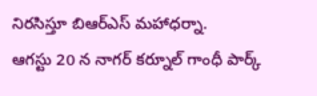నిరసిస్తూ బిఆర్ఎస్ మహాధర్నా.
ఆగస్టు 20 న నాగర్ కర్నూల్ గాంధీ పార్క్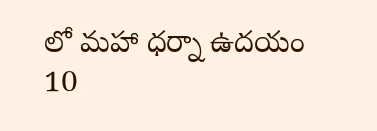లో మహా ధర్నా ఉదయం 10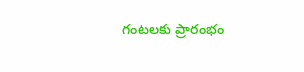గంటలకు ప్రారంభం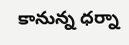కానున్న ధర్నా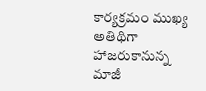కార్యక్రమం ముఖ్య అతిథిగా హాజరుకానున్న మాజీ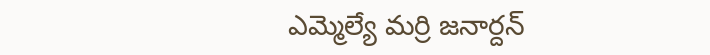ఎమ్మెల్యే మర్రి జనార్దన్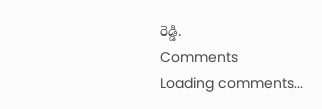రెడ్డి.
Comments
Loading comments...